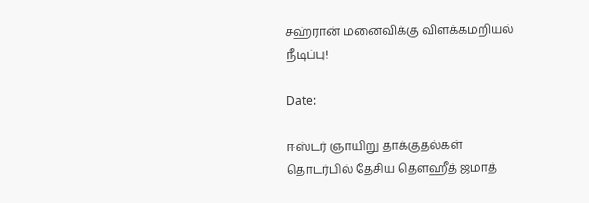சஹ்ரான் மனைவிக்கு விளக்கமறியல் நீடிப்பு!

Date:

ஈஸ்டர் ஞாயிறு தாக்குதல்கள் தொடர்பில் தேசிய தௌஹீத் ஜமாத்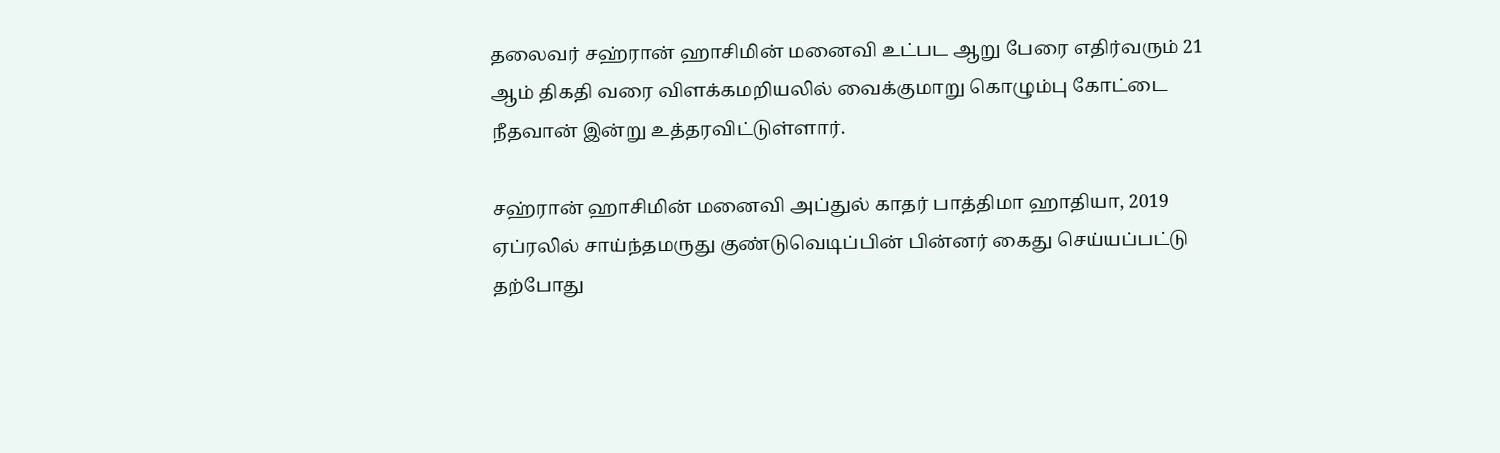தலைவர் சஹ்ரான் ஹாசிமின் மனைவி உட்பட ஆறு பேரை எதிர்வரும் 21 ஆம் திகதி வரை விளக்கமறியலில் வைக்குமாறு கொழும்பு கோட்டை நீதவான் இன்று உத்தரவிட்டுள்ளார்.

சஹ்ரான் ஹாசிமின் மனைவி அப்துல் காதர் பாத்திமா ஹாதியா, 2019 ஏப்ரலில் சாய்ந்தமருது குண்டுவெடிப்பின் பின்னர் கைது செய்யப்பட்டு தற்போது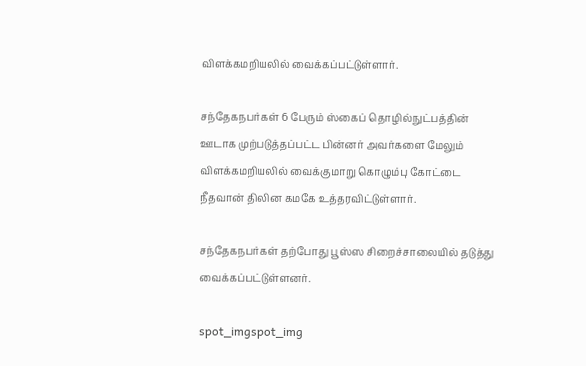விளக்கமறியலில் வைக்கப்பட்டுள்ளார்.

சந்தேகநபர்கள் 6 பேரும் ஸ்கைப் தொழில்நுட்பத்தின் ஊடாக முற்படுத்தப்பட்ட பின்னர் அவர்களை மேலும் விளக்கமறியலில் வைக்குமாறு கொழும்பு கோட்டை நீதவான் திலின கமகே உத்தரவிட்டுள்ளார்.

சந்தேகநபர்கள் தற்போது பூஸ்ஸ சிறைச்சாலையில் தடுத்து வைக்கப்பட்டுள்ளனர்.

spot_imgspot_img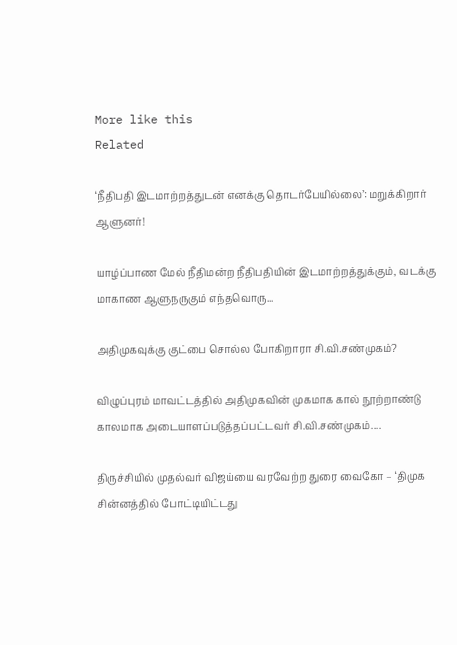More like this
Related

‘நீதிபதி இடமாற்றத்துடன் எனக்கு தொடர்பேயில்லை’: மறுக்கிறார் ஆளுனர்!

யாழ்ப்பாண மேல் நீதிமன்ற நீதிபதியின் இடமாற்றத்துக்கும், வடக்கு மாகாண ஆளுநருகும் எந்தவொரு...

அதிமுகவுக்கு குட்பை சொல்ல போகிறாரா சி.வி.சண்முகம்?

விழுப்புரம் மாவட்டத்தில் அதிமுகவின் முகமாக கால் நூற்றாண்டு காலமாக அடையாளப்படுத்தப்பட்டவர் சி.வி.சண்முகம்....

திருச்சியில் முதல்வர் விஜய்யை வரவேற்ற துரை வைகோ – ‘திமுக சின்னத்தில் போட்டியிட்டது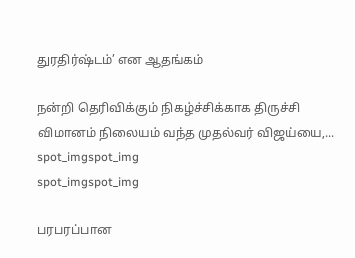துரதிர்ஷ்டம்’ என ஆதங்கம்

நன்றி தெரிவிக்கும் நிகழ்ச்சிக்காக திருச்சி விமானம் நிலையம் வந்த முதல்வர் விஜய்யை,...
spot_imgspot_img
spot_imgspot_img

பரபரப்பான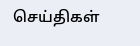செய்திகள்